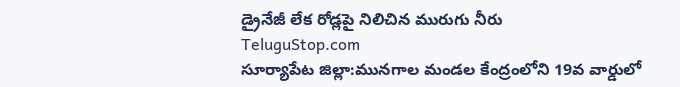డ్రైనేజీ లేక రోడ్లపై నిలిచిన మురుగు నీరు
TeluguStop.com
సూర్యాపేట జిల్లా:మునగాల మండల కేంద్రంలోని 19వ వార్డులో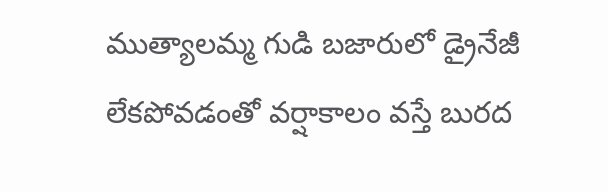ముత్యాలమ్మ గుడి బజారులో డ్రైనేజీ లేకపోవడంతో వర్షాకాలం వస్తే బురద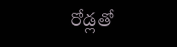రోడ్లతో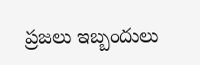ప్రజలు ఇబ్బందులు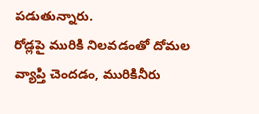పడుతున్నారు.
రోడ్లపై మురికి నిలవడంతో దోమల వ్యాప్తి చెందడం, మురికినీరు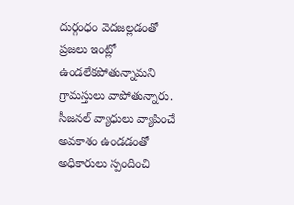దుర్గంధం వెదజల్లడంతో ప్రజలు ఇంట్లో ఉండలేకపోతున్నామని గ్రామస్తులు వాపోతున్నారు.
సీజనల్ వ్యాధులు వ్యాపించే అవకాశం ఉండడంతో అధికారులు స్పందించి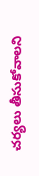చర్యలు తీసుకోవాలని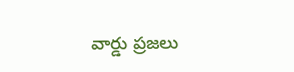వార్డు ప్రజలు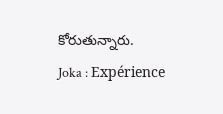కోరుతున్నారు.
Joka : Expérience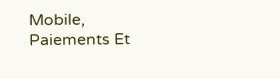Mobile, Paiements Et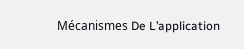Mécanismes De L’application